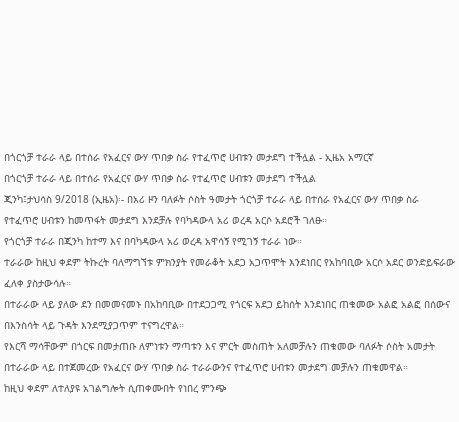በጎርጎቻ ተራራ ላይ በተሰራ የአፈርና ውሃ ጥበቃ ስራ የተፈጥሮ ሀብቱን መታደግ ተችሏል - ኢዜአ አማርኛ
በጎርጎቻ ተራራ ላይ በተሰራ የአፈርና ውሃ ጥበቃ ስራ የተፈጥሮ ሀብቱን መታደግ ተችሏል
ጂንካ፤ታህሳስ 9/2018 (ኢዜአ)፡- በአሪ ዞን ባለፉት ሶስት ዓመታት ጎርጎቻ ተራራ ላይ በተሰራ የአፈርና ውሃ ጥበቃ ስራ የተፈጥሮ ሀብቱን ከመጥፋት መታደግ እንደቻሉ የባካዳውላ አሪ ወረዳ አርሶ አደሮች ገለፁ።
የጎርጎቻ ተራራ በጂንካ ከተማ እና በባካዳውላ አሪ ወረዳ አዋሳኝ የሚገኝ ተራራ ነው።
ተራራው ከዚህ ቀደም ትኩረት ባለማግኘቱ ምክንያት የመራቆት አደጋ አጋጥሞት እንደነበር የአከባቢው አርሶ አደር ወንድይፍራው ፈለቀ ያስታውሳሉ።
በተራራው ላይ ያለው ደን በመመናመኑ በአከባቢው በተደጋጋሚ የጎርፍ አደጋ ይከሰት እንደነበር ጠቁመው አልፎ አልፎ በሰውና በእንስሳት ላይ ጉዳት እንደሚያጋጥም ተናግረዋል።
የእርሻ ማሳቸውም በጎርፍ በመታጠቡ ለምነቱን ማጣቱን እና ምርት መስጠት አለመቻሉን ጠቁመው ባለፉት ሶስት አመታት በተራራው ላይ በተጀመረው የአፈርና ውሃ ጥበቃ ስራ ተራራውንና የተፈጥሮ ሀብቱን መታደግ መቻሉን ጠቁመዋል።
ከዚህ ቀደም ለተለያዩ አገልግሎት ሲጠቀሙበት የነበረ ምንጭ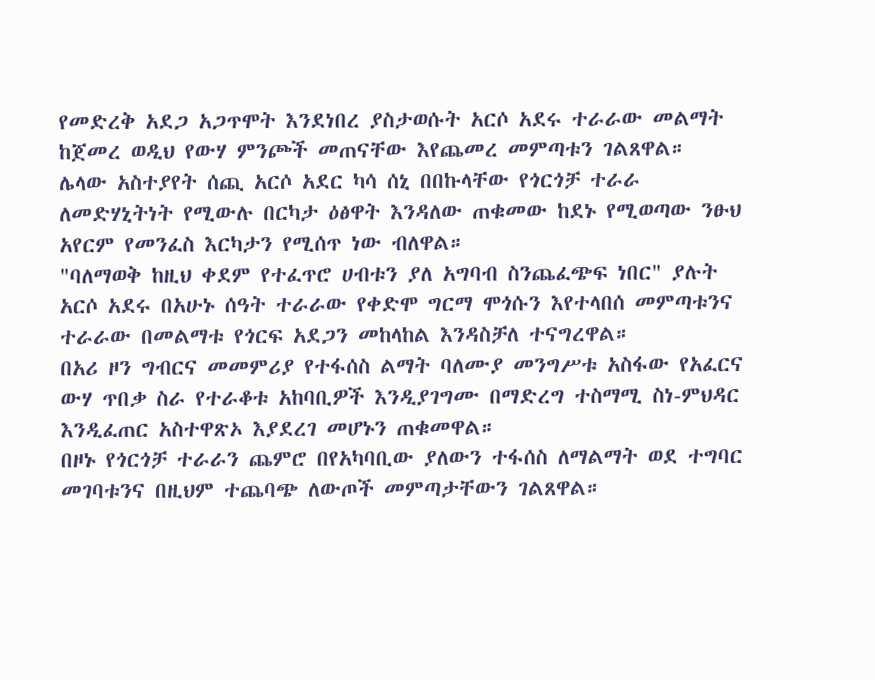የመድረቅ አደጋ አጋጥሞት እንደነበረ ያስታወሱት አርሶ አደሩ ተራራው መልማት ከጀመረ ወዲህ የውሃ ምንጮች መጠናቸው እየጨመረ መምጣቱን ገልጸዋል።
ሌላው አስተያየት ሰጪ አርሶ አደር ካሳ ሰኒ በበኩላቸው የጎርጎቻ ተራራ ለመድሃኒትነት የሚውሉ በርካታ ዕፅዋት እንዳለው ጠቁመው ከደኑ የሚወጣው ንፁህ አየርም የመንፈስ እርካታን የሚሰጥ ነው ብለዋል።
"ባለማወቅ ከዚህ ቀደም የተፈጥሮ ሀብቱን ያለ አግባብ ስንጨፈጭፍ ነበር" ያሉት አርሶ አደሩ በአሁኑ ሰዓት ተራራው የቀድሞ ግርማ ሞጎሱን እየተላበሰ መምጣቱንና ተራራው በመልማቱ የጎርፍ አደጋን መከላከል እንዳስቻለ ተናግረዋል።
በአሪ ዞን ግብርና መመምሪያ የተፋሰስ ልማት ባለሙያ መንግሥቱ አስፋው የአፈርና ውሃ ጥበቃ ስራ የተራቆቱ አከባቢዎች እንዲያገግሙ በማድረግ ተስማሚ ስነ-ምህዳር እንዲፈጠር አስተዋጽኦ እያደረገ መሆኑን ጠቁመዋል።
በዞኑ የጎርጎቻ ተራራን ጨምሮ በየአካባቢው ያለውን ተፋሰስ ለማልማት ወደ ተግባር መገባቱንና በዚህም ተጨባጭ ለውጦች መምጣታቸውን ገልጸዋል።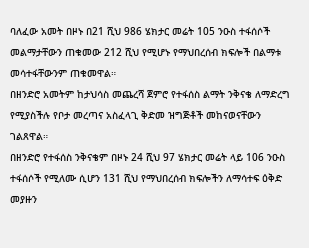ባለፈው አመት በዞኑ በ21 ሺህ 986 ሄክታር መሬት 105 ንዑስ ተፋሰሶች መልማታቸውን ጠቁመው 212 ሺህ የሚሆኑ የማህበረሰብ ክፍሎች በልማቱ መሳተፋቸውንም ጠቁመዋል።
በዘንድሮ አመትም ከታህሳስ መጨረሻ ጀምሮ የተፋሰስ ልማት ንቅናቄ ለማድረግ የሚያስችሉ የቦታ መረጣና አስፈላጊ ቅድመ ዝግጅቶች መከናወናቸውን ገልጸዋል።
በዘንድሮ የተፋሰስ ንቅናቄም በዞኑ 24 ሺህ 97 ሄክታር መሬት ላይ 106 ንዑስ ተፋሰሶች የሚለሙ ሲሆን 131 ሺህ የማህበረሰብ ክፍሎችን ለማሳተፍ ዕቅድ መያዙን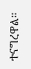ተናግረዋል።